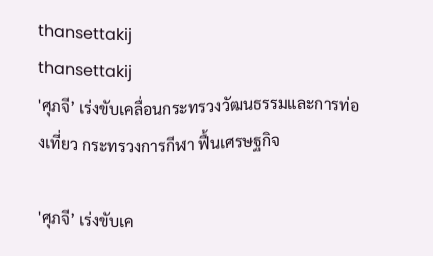thansettakij
thansettakij
'ศุภจี’ เร่งขับเคลื่อนกระทรวงวัฒนธรรมและการท่องเที่ยว กระทรวงการกีฬา ฟื้นเศรษฐกิจ

'ศุภจี’ เร่งขับเค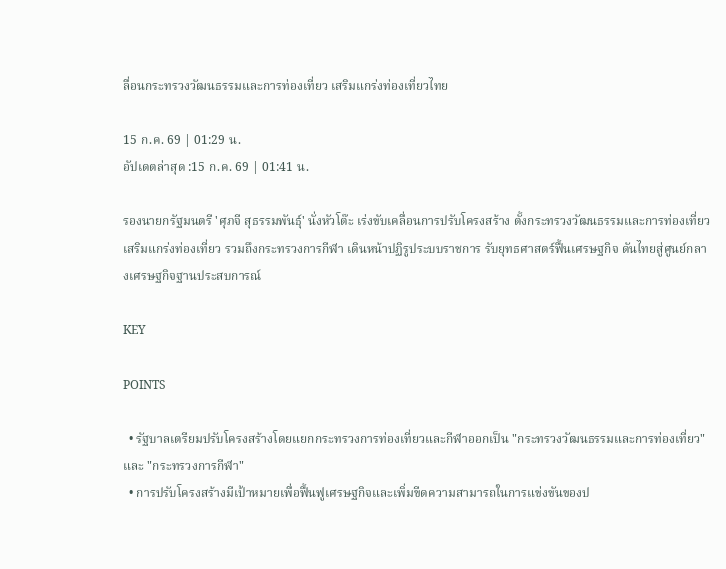ลื่อนกระทรวงวัฒนธรรมและการท่องเที่ยว เสริมแกร่งท่องเที่ยวไทย

15 ก.ค. 69 | 01:29 น.
อัปเดตล่าสุด :15 ก.ค. 69 | 01:41 น.

รองนายกรัฐมนตรี 'ศุภจี สุธรรมพันธุ์' นั่งหัวโต๊ะ เร่งขับเคลื่อนการปรับโครงสร้าง ตั้งกระทรวงวัฒนธรรมและการท่องเที่ยว เสริมแกร่งท่องเที่ยว รวมถึงกระทรวงการกีฬา เดินหน้าปฏิรูประบบราชการ รับยุทธศาสตร์ฟื้นเศรษฐกิจ ดันไทยสู่ศูนย์กลางเศรษฐกิจฐานประสบการณ์

KEY

POINTS

  • รัฐบาลเตรียมปรับโครงสร้างโดยแยกกระทรวงการท่องเที่ยวและกีฬาออกเป็น "กระทรวงวัฒนธรรมและการท่องเที่ยว" และ "กระทรวงการกีฬา"
  • การปรับโครงสร้างมีเป้าหมายเพื่อฟื้นฟูเศรษฐกิจและเพิ่มขีดความสามารถในการแข่งขันของป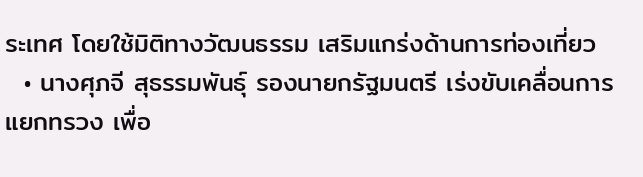ระเทศ โดยใช้มิติทางวัฒนธรรม เสริมแกร่งด้านการท่องเที่ยว
  • นางศุภจี สุธรรมพันธุ์ รองนายกรัฐมนตรี เร่งขับเคลื่อนการแยกทรวง เพื่อ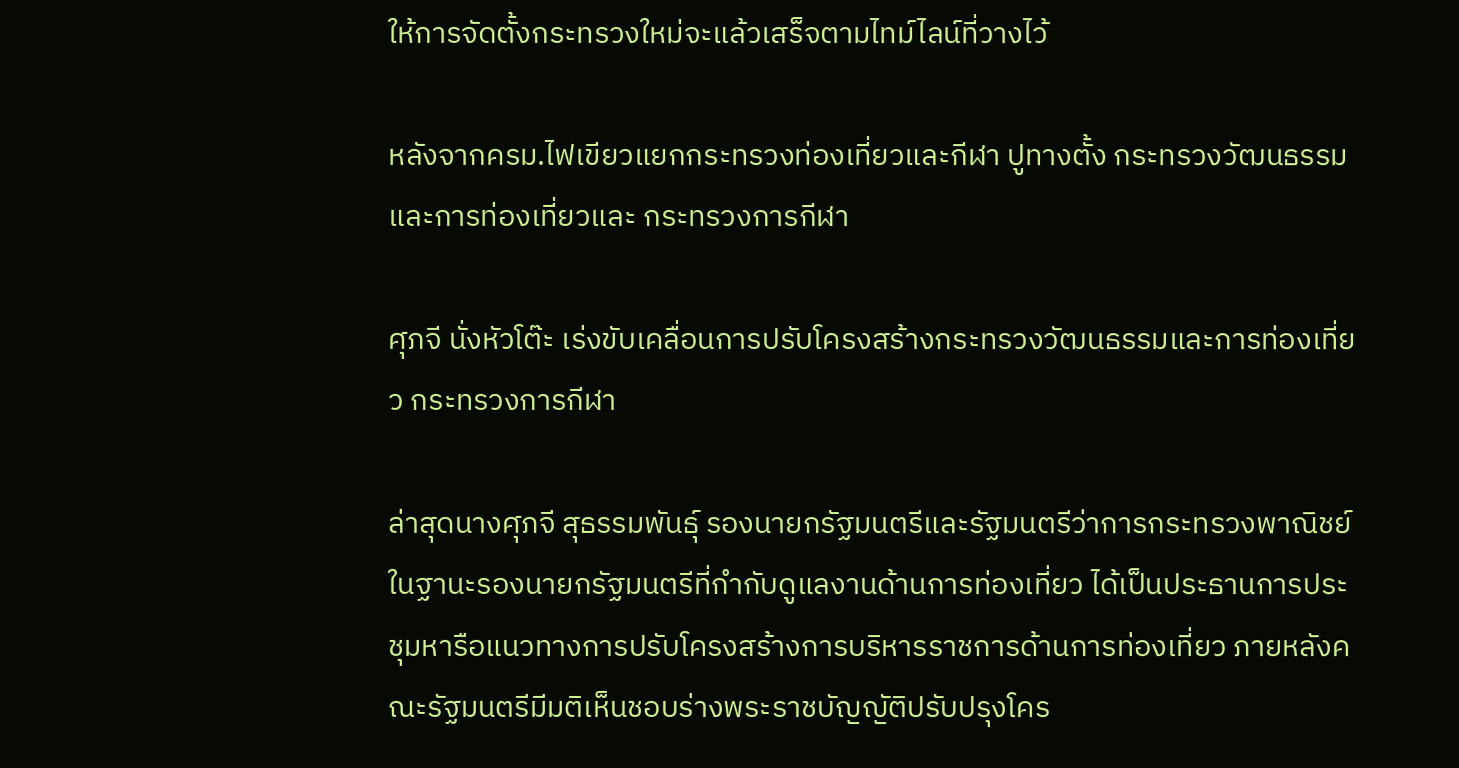ให้การจัดตั้งกระทรวงใหม่จะแล้วเสร็จตามไทม์ไลน์ที่วางไว้

หลังจากครม.ไฟเขียวแยกกระทรวงท่องเที่ยวและกีฬา ปูทางตั้ง กระทรวงวัฒนธรรมและการท่องเที่ยวและ กระทรวงการกีฬา

ศุภจี นั่งหัวโต๊ะ เร่งขับเคลื่อนการปรับโครงสร้างกระทรวงวัฒนธรรมและการท่องเที่ยว กระทรวงการกีฬา

ล่าสุดนางศุภจี สุธรรมพันธุ์ รองนายกรัฐมนตรีและรัฐมนตรีว่าการกระทรวงพาณิชย์ ในฐานะรองนายกรัฐมนตรีที่กำกับดูแลงานด้านการท่องเที่ยว ได้เป็นประธานการประชุมหารือแนวทางการปรับโครงสร้างการบริหารราชการด้านการท่องเที่ยว ภายหลังคณะรัฐมนตรีมีมติเห็นชอบร่างพระราชบัญญัติปรับปรุงโคร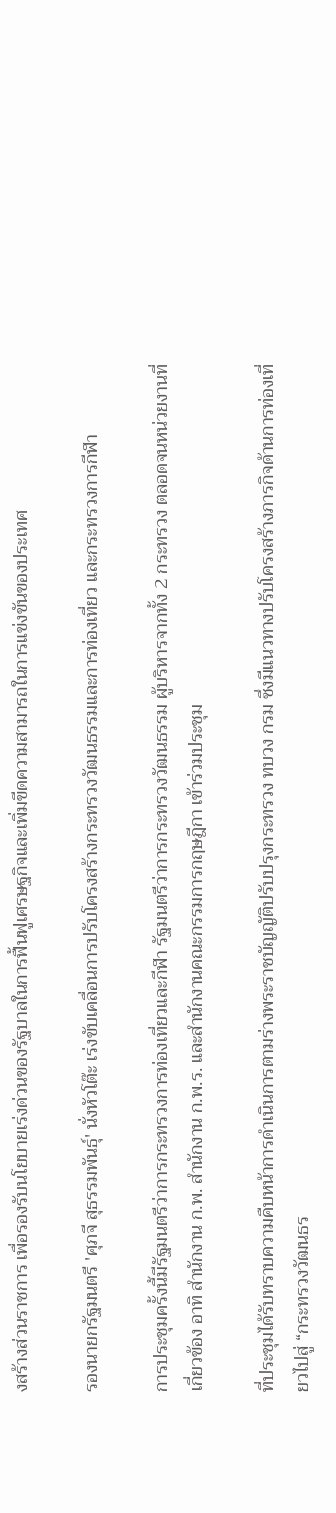งสร้างส่วนราชการ เพื่อรองรับนโยบายเร่งด่วนของรัฐบาลในการฟื้นฟูเศรษฐกิจและเพิ่มขีดความสามารถในการแข่งขันของประเทศ

รองนายกรัฐมนตรี 'ศุภจี สุธรรมพันธุ์' นั่งหัวโต๊ะ เร่งขับเคลื่อนการปรับโครงสร้างกระทรวงวัฒนธรรมและการท่องเที่ยว และกระทรวงการกีฬา

การประชุมครั้งนี้มีรัฐมนตรีว่าการกระทรวงการท่องเที่ยวและกีฬา รัฐมนตรีว่าการกระทรวงวัฒนธรรม ผู้บริหารจากทั้ง 2 กระทรวง ตลอดจนหน่วยงานที่เกี่ยวข้อง อาทิ สำนักงาน ก.พ. สำนักงาน ก.พ.ร. และสำนักงานคณะกรรมการกฤษฎีกา เข้าร่วมประชุม

ที่ประชุมได้รับทราบความคืบหน้าการดำเนินการตามร่างพระราชบัญญัติปรับปรุงกระทรวง ทบวง กรม ซึ่งมีแนวทางปรับโครงสร้างภารกิจด้านการท่องเที่ยวไปสู่ “กระทรวงวัฒนธร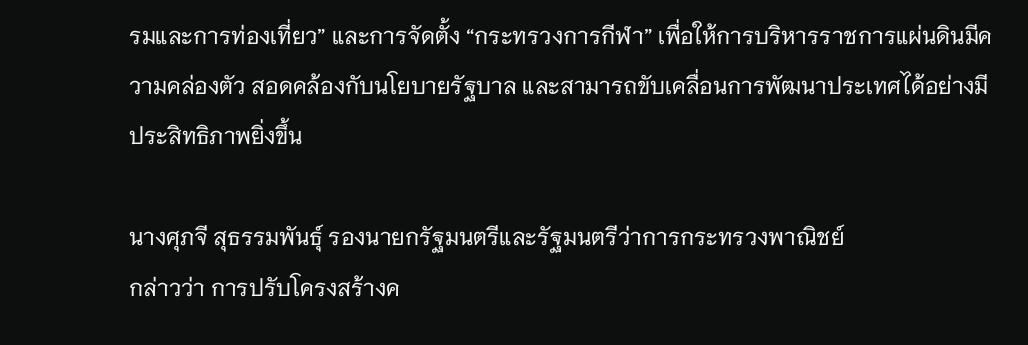รมและการท่องเที่ยว” และการจัดตั้ง “กระทรวงการกีฬา” เพื่อให้การบริหารราชการแผ่นดินมีความคล่องตัว สอดคล้องกับนโยบายรัฐบาล และสามารถขับเคลื่อนการพัฒนาประเทศได้อย่างมีประสิทธิภาพยิ่งขึ้น

นางศุภจี สุธรรมพันธุ์ รองนายกรัฐมนตรีและรัฐมนตรีว่าการกระทรวงพาณิชย์
กล่าวว่า การปรับโครงสร้างค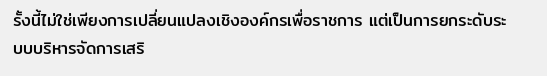รั้งนี้ไม่ใช่เพียงการเปลี่ยนแปลงเชิงองค์กรเพื่อราชการ แต่เป็นการยกระดับระบบบริหารจัดการเสริ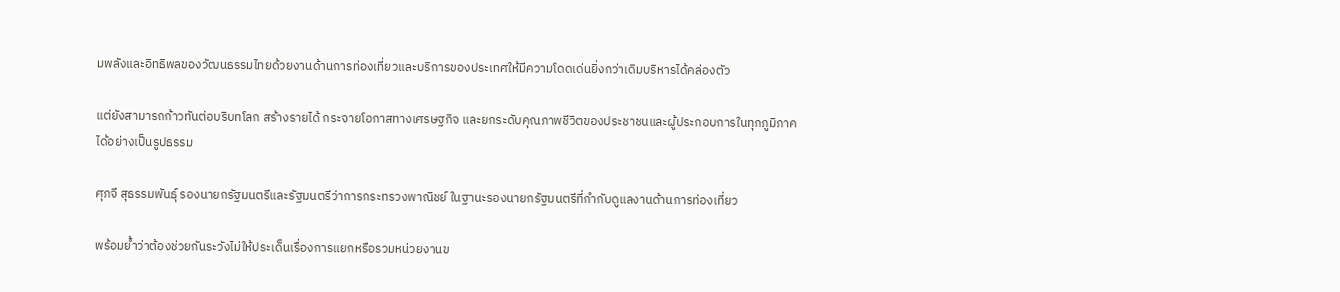มพลังและอิทธิพลของวัฒนธรรมไทยด้วยงานด้านการท่องเที่ยวและบริการของประเทศให้มีความโดดเด่นยิ่งกว่าเดิมบริหารได้คล่องตัว

แต่ยังสามารถก้าวทันต่อบริบทโลก สร้างรายได้ กระจายโอกาสทางเศรษฐกิจ และยกระดับคุณภาพชีวิตของประชาชนและผู้ประกอบการในทุกภูมิภาคได้อย่างเป็นรูปธรรม

ศุภจี สุธรรมพันธุ์ รองนายกรัฐมนตรีและรัฐมนตรีว่าการกระทรวงพาณิชย์ ในฐานะรองนายกรัฐมนตรีที่กำกับดูแลงานด้านการท่องเที่ยว

พร้อมย้ำว่าต้องช่วยกันระวังไม่ให้ประเด็นเรื่องการแยกหรือรวมหน่วยงานข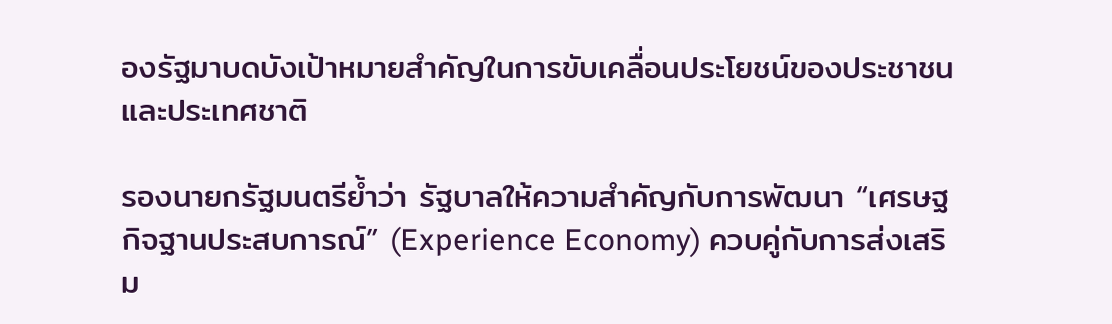องรัฐมาบดบังเป้าหมายสำคัญในการขับเคลื่อนประโยชน์ของประชาชนและประเทศชาติ

รองนายกรัฐมนตรีย้ำว่า รัฐบาลให้ความสำคัญกับการพัฒนา “เศรษฐกิจฐานประสบการณ์” (Experience Economy) ควบคู่กับการส่งเสริม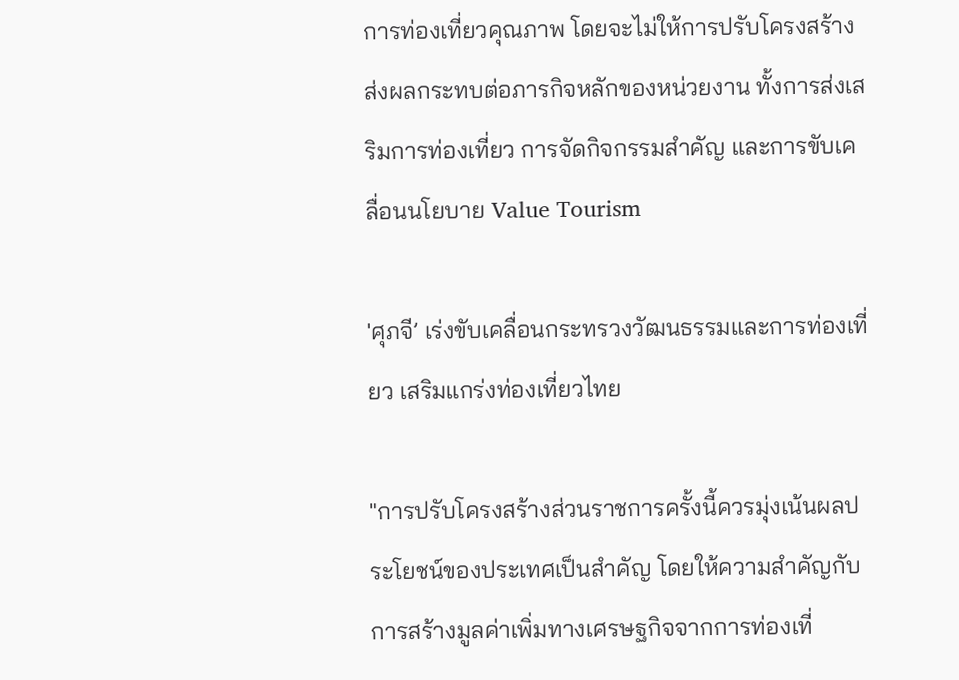การท่องเที่ยวคุณภาพ โดยจะไม่ให้การปรับโครงสร้างส่งผลกระทบต่อภารกิจหลักของหน่วยงาน ทั้งการส่งเสริมการท่องเที่ยว การจัดกิจกรรมสำคัญ และการขับเคลื่อนนโยบาย Value Tourism

'ศุภจี’ เร่งขับเคลื่อนกระทรวงวัฒนธรรมและการท่องเที่ยว เสริมแกร่งท่องเที่ยวไทย

"การปรับโครงสร้างส่วนราชการครั้งนี้ควรมุ่งเน้นผลประโยชน์ของประเทศเป็นสำคัญ โดยให้ความสำคัญกับการสร้างมูลค่าเพิ่มทางเศรษฐกิจจากการท่องเที่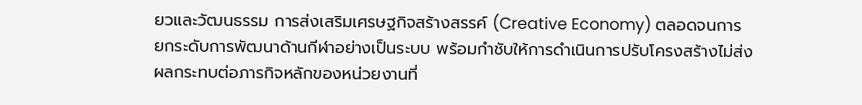ยวและวัฒนธรรม การส่งเสริมเศรษฐกิจสร้างสรรค์ (Creative Economy) ตลอดจนการยกระดับการพัฒนาด้านกีฬาอย่างเป็นระบบ พร้อมกำชับให้การดำเนินการปรับโครงสร้างไม่ส่งผลกระทบต่อภารกิจหลักของหน่วยงานที่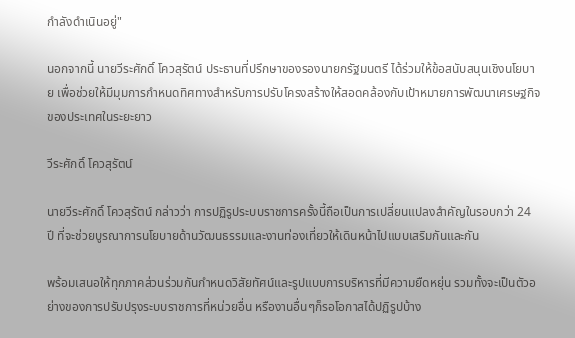กำลังดำเนินอยู่"

นอกจากนี้ นายวีระศักดิ์ โควสุรัตน์ ประธานที่ปรึกษาของรองนายกรัฐมนตรี ได้ร่วมให้ข้อสนับสนุนเชิงนโยบาย เพื่อช่วยให้มีมุมการกำหนดทิศทางสำหรับการปรับโครงสร้างให้สอดคล้องกับเป้าหมายการพัฒนาเศรษฐกิจของประเทศในระยะยาว

วีระศักดิ์ โควสุรัตน์

นายวีระศักดิ์ โควสุรัตน์ กล่าวว่า การปฏิรูประบบราชการครั้งนี้ถือเป็นการเปลี่ยนแปลงสำคัญในรอบกว่า 24 ปี ที่จะช่วยบูรณาการนโยบายด้านวัฒนธรรมและงานท่องเที่ยวให้เดินหน้าไปแบบเสริมกันและกัน

พร้อมเสนอให้ทุกภาคส่วนร่วมกันกำหนดวิสัยทัศน์และรูปแบบการบริหารที่มีความยืดหยุ่น รวมทั้งจะเป็นตัวอย่างของการปรับปรุงระบบราชการที่หน่วยอื่น หรืองานอื่นๆก็รอโอกาสได้ปฏิรูปบ้าง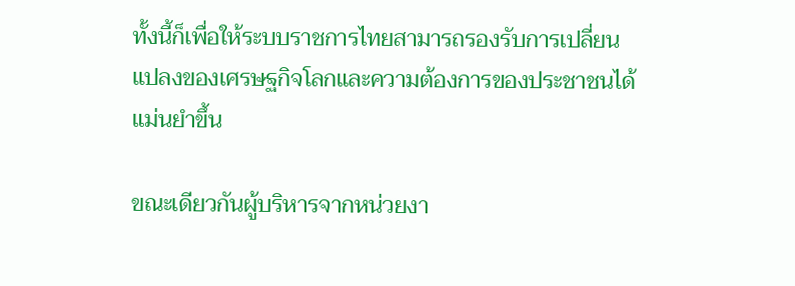ทั้งนี้ก็เพื่อให้ระบบราชการไทยสามารถรองรับการเปลี่ยนแปลงของเศรษฐกิจโลกและความต้องการของประชาชนได้แม่นยำขึ้น

ขณะเดียวกันผู้บริหารจากหน่วยงา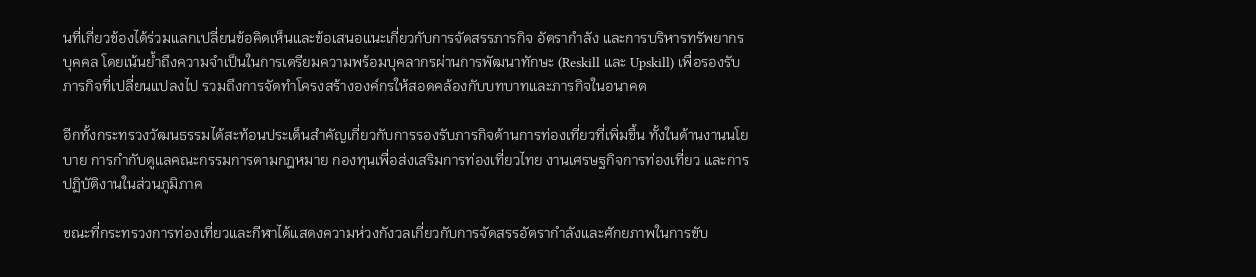นที่เกี่ยวข้องได้ร่วมแลกเปลี่ยนข้อคิดเห็นและข้อเสนอแนะเกี่ยวกับการจัดสรรภารกิจ อัตรากำลัง และการบริหารทรัพยากรบุคคล โดยเน้นย้ำถึงความจำเป็นในการเตรียมความพร้อมบุคลากรผ่านการพัฒนาทักษะ (Reskill และ Upskill) เพื่อรองรับภารกิจที่เปลี่ยนแปลงไป รวมถึงการจัดทำโครงสร้างองค์กรให้สอดคล้องกับบทบาทและภารกิจในอนาคต

อีกทั้งกระทรวงวัฒนธรรมได้สะท้อนประเด็นสำคัญเกี่ยวกับการรองรับภารกิจด้านการท่องเที่ยวที่เพิ่มขึ้น ทั้งในด้านงานนโยบาย การกำกับดูแลคณะกรรมการตามกฎหมาย กองทุนเพื่อส่งเสริมการท่องเที่ยวไทย งานเศรษฐกิจการท่องเที่ยว และการปฏิบัติงานในส่วนภูมิภาค

ขณะที่กระทรวงการท่องเที่ยวและกีฬาได้แสดงความห่วงกังวลเกี่ยวกับการจัดสรรอัตรากำลังและศักยภาพในการขับ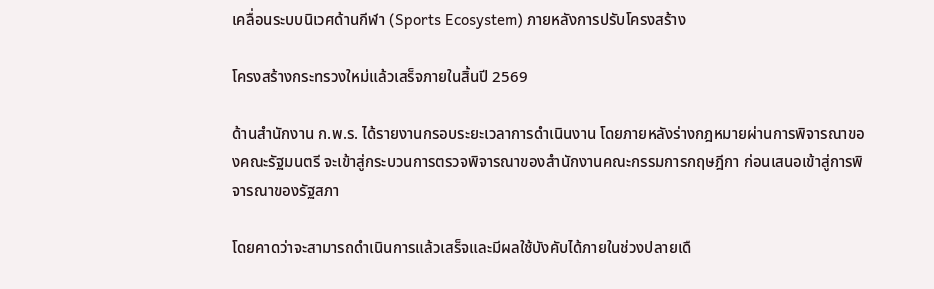เคลื่อนระบบนิเวศด้านกีฬา (Sports Ecosystem) ภายหลังการปรับโครงสร้าง

โครงสร้างกระทรวงใหม่แล้วเสร็จภายในสิ้นปี 2569

ด้านสำนักงาน ก.พ.ร. ได้รายงานกรอบระยะเวลาการดำเนินงาน โดยภายหลังร่างกฎหมายผ่านการพิจารณาของคณะรัฐมนตรี จะเข้าสู่กระบวนการตรวจพิจารณาของสำนักงานคณะกรรมการกฤษฎีกา ก่อนเสนอเข้าสู่การพิจารณาของรัฐสภา

โดยคาดว่าจะสามารถดำเนินการแล้วเสร็จและมีผลใช้บังคับได้ภายในช่วงปลายเดื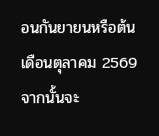อนกันยายนหรือต้นเดือนตุลาคม 2569 จากนั้นจะ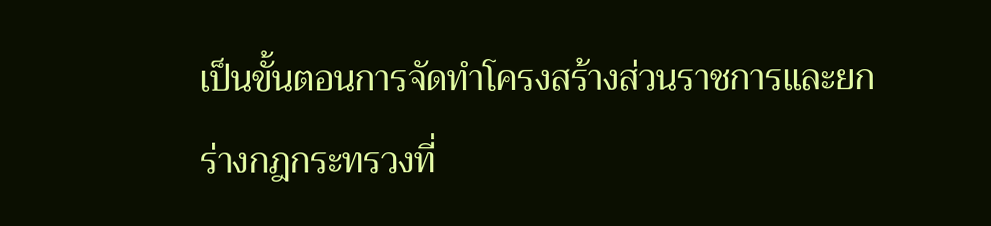เป็นขั้นตอนการจัดทำโครงสร้างส่วนราชการและยกร่างกฎกระทรวงที่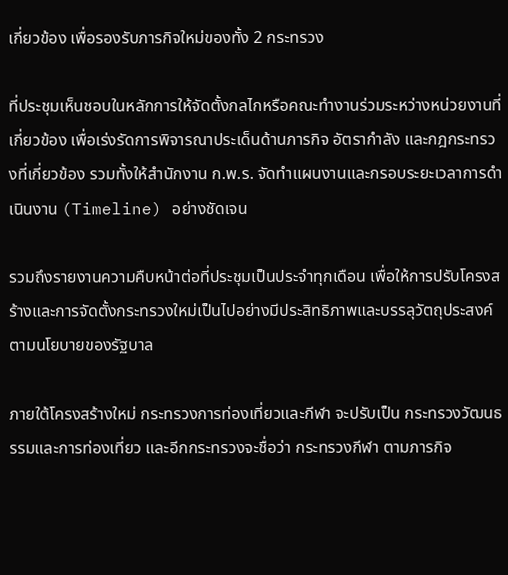เกี่ยวข้อง เพื่อรองรับภารกิจใหม่ของทั้ง 2 กระทรวง

ที่ประชุมเห็นชอบในหลักการให้จัดตั้งกลไกหรือคณะทำงานร่วมระหว่างหน่วยงานที่เกี่ยวข้อง เพื่อเร่งรัดการพิจารณาประเด็นด้านภารกิจ อัตรากำลัง และกฎกระทรวงที่เกี่ยวข้อง รวมทั้งให้สำนักงาน ก.พ.ร. จัดทำแผนงานและกรอบระยะเวลาการดำเนินงาน (Timeline) อย่างชัดเจน

รวมถึงรายงานความคืบหน้าต่อที่ประชุมเป็นประจำทุกเดือน เพื่อให้การปรับโครงสร้างและการจัดตั้งกระทรวงใหม่เป็นไปอย่างมีประสิทธิภาพและบรรลุวัตถุประสงค์ตามนโยบายของรัฐบาล

ภายใต้โครงสร้างใหม่ กระทรวงการท่องเที่ยวและกีฬา จะปรับเป็น กระทรวงวัฒนธรรมและการท่องเที่ยว และอีกกระทรวงจะชื่อว่า กระทรวงกีฬา ตามภารกิจ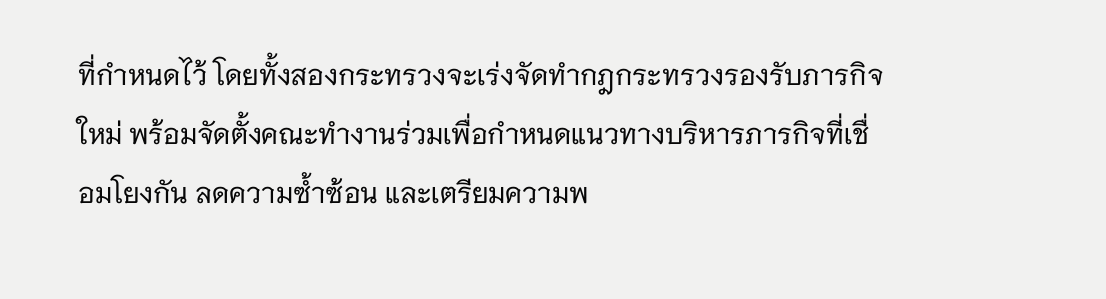ที่กำหนดไว้ โดยทั้งสองกระทรวงจะเร่งจัดทำกฎกระทรวงรองรับภารกิจใหม่ พร้อมจัดตั้งคณะทำงานร่วมเพื่อกำหนดแนวทางบริหารภารกิจที่เชื่อมโยงกัน ลดความซ้ำซ้อน และเตรียมความพ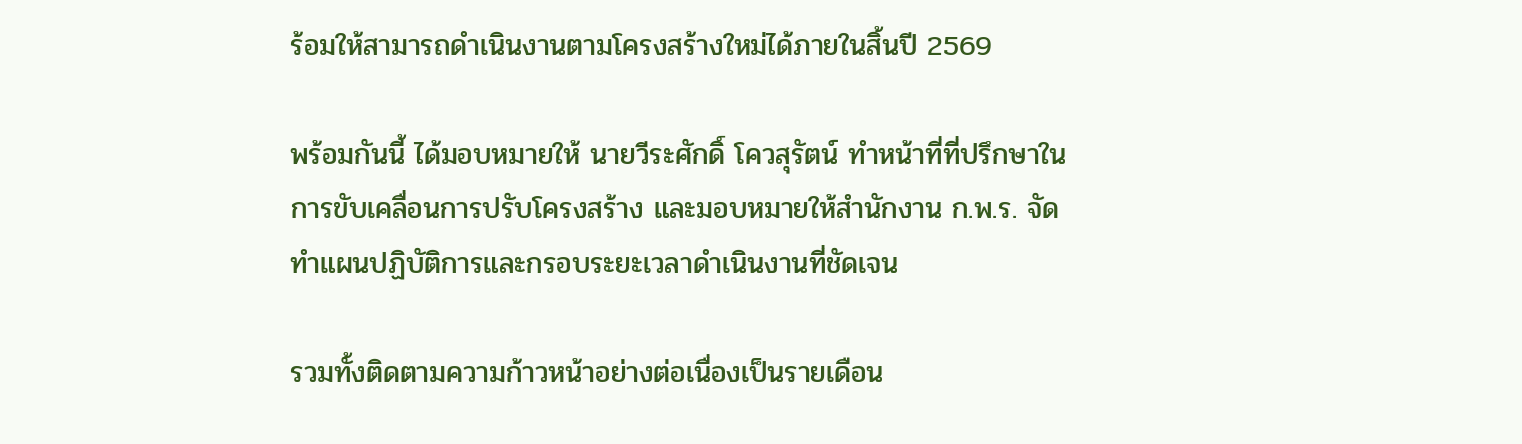ร้อมให้สามารถดำเนินงานตามโครงสร้างใหม่ได้ภายในสิ้นปี 2569

พร้อมกันนี้ ได้มอบหมายให้ นายวีระศักดิ์ โควสุรัตน์ ทำหน้าที่ที่ปรึกษาในการขับเคลื่อนการปรับโครงสร้าง และมอบหมายให้สำนักงาน ก.พ.ร. จัดทำแผนปฏิบัติการและกรอบระยะเวลาดำเนินงานที่ชัดเจน

รวมทั้งติดตามความก้าวหน้าอย่างต่อเนื่องเป็นรายเดือน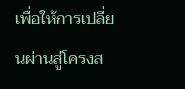เพื่อให้การเปลี่ยนผ่านสู่โครงส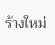ร้างใหม่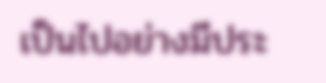เป็นไปอย่างมีประ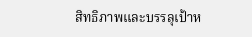สิทธิภาพและบรรลุเป้าห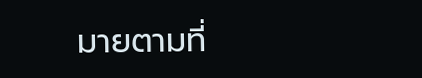มายตามที่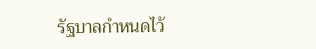รัฐบาลกำหนดไว้